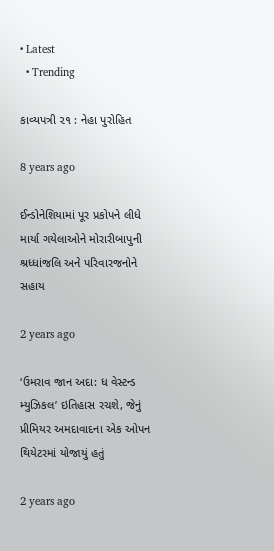• Latest
  • Trending

કાવ્યપત્રી ૨૧ : નેહા પુરોહિત

8 years ago

ઈન્ડોનેશિયામાં પૂર પ્રકોપને લીધે માર્યા ગયેલાઓને મોરારીબાપુની શ્રધ્ધાંજલિ અને પરિવારજનોને સહાય

2 years ago

‘ઉમરાવ જાન અદા: ધ વેસ્ટન્ડ મ્યુઝિકલ’ ઇતિહાસ રચશે, જેનું પ્રીમિયર અમદાવાદના એક ઓપન થિયેટરમાં યોજાયું હતું

2 years ago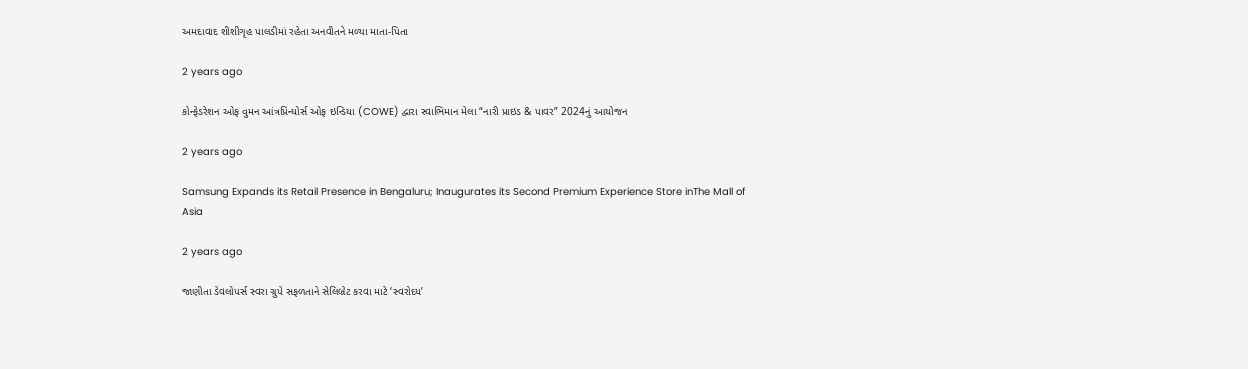અમદાવાદ શીશીગૃહ પાલડીમાં રહેતા અનવીતને મળ્યા માતા-પિતા

2 years ago

કોન્ફેડરેશન ઓફ વુમન આંત્રપ્રિન્યોર્સ ઓફ ઇન્ડિયા (COWE) દ્વારા સ્વાભિમાન મેલા “નારી પ્રાઇડ & પાવર” 2024નું આયોજન

2 years ago

Samsung Expands its Retail Presence in Bengaluru; Inaugurates its Second Premium Experience Store inThe Mall of Asia

2 years ago

જાણીતા ડેવલોપર્સ સ્વરા ગ્રુપે સફળતાને સેલિબ્રેટ કરવા માટે ‘સ્વરોદય’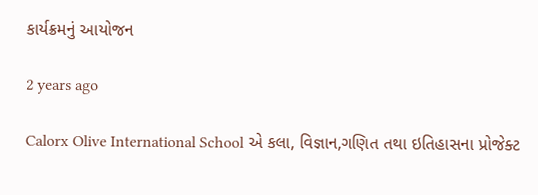કાર્યક્રમનું આયોજન

2 years ago

Calorx Olive International School એ કલા, વિજ્ઞાન,ગણિત તથા ઇતિહાસના પ્રોજેક્ટ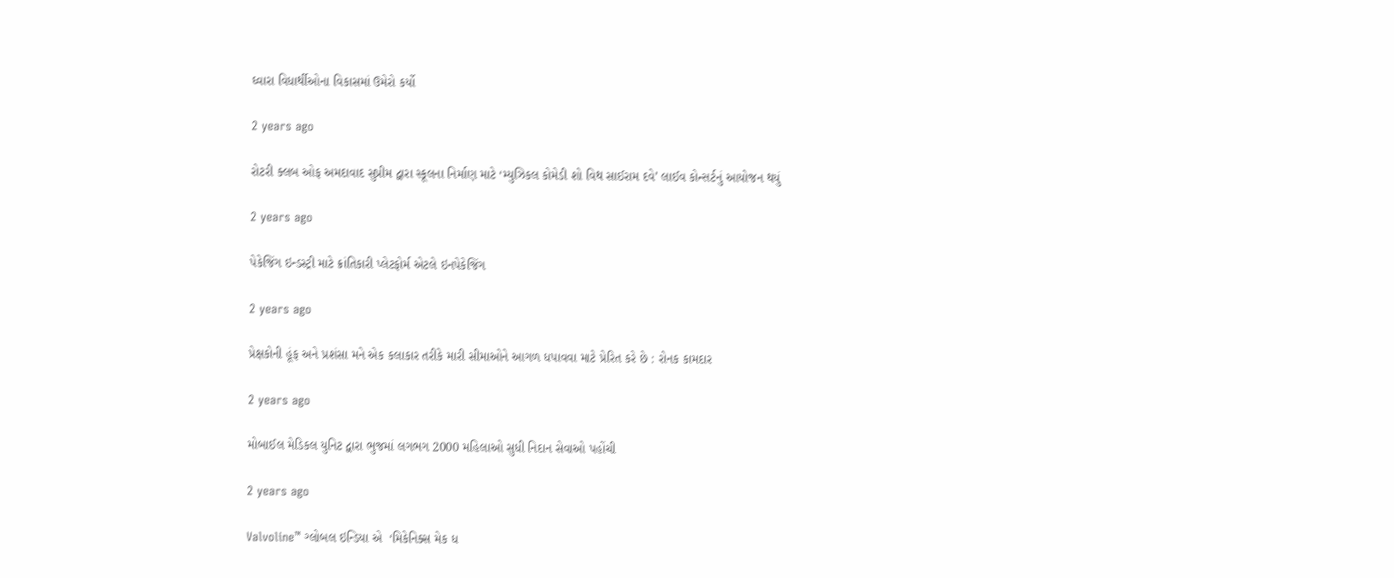ઘ્વારા વિધાર્થીઓના વિકાસમાં ઉમેરો કર્યો

2 years ago

રોટરી ક્લબ ઓફ અમદાવાદ સુપ્રીમ દ્વારા સ્કૂલના નિર્માણ માટે ‘મ્યુઝિકલ કોમેડી શો વિથ સાઈરામ દવે’ લાઈવ કોન્સર્ટનું આયોજન થયું

2 years ago

પેકેજિંગ ઇન્ડસ્ટ્રી માટે ક્રાંતિકારી પ્લેટફોર્મ એટલે ઇનપેકેજિંગ

2 years ago

પ્રેક્ષકોની હૂંફ અને પ્રશંસા મને એક કલાકાર તરીકે મારી સીમાઓને આગળ ધપાવવા માટે પ્રેરિત કરે છે : રોનક કામદાર

2 years ago

મોબાઈલ મેડિકલ યુનિટ દ્વારા ભુજમાં લગભગ 2000 મહિલાઓ સુધી નિદાન સેવાઓ પહોંચી

2 years ago

Valvoline™ ગ્લોબલ ઇન્ડિયા એ  ‘મિકેનિક્સ મેક ધ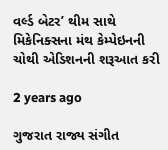વર્લ્ડ બેટર’ થીમ સાથે મિકેનિક્સના મંથ કેમ્પેઇનની ચોથી એડિશનની શરૂઆત કરી

2 years ago

ગુજરાત રાજ્ય સંગીત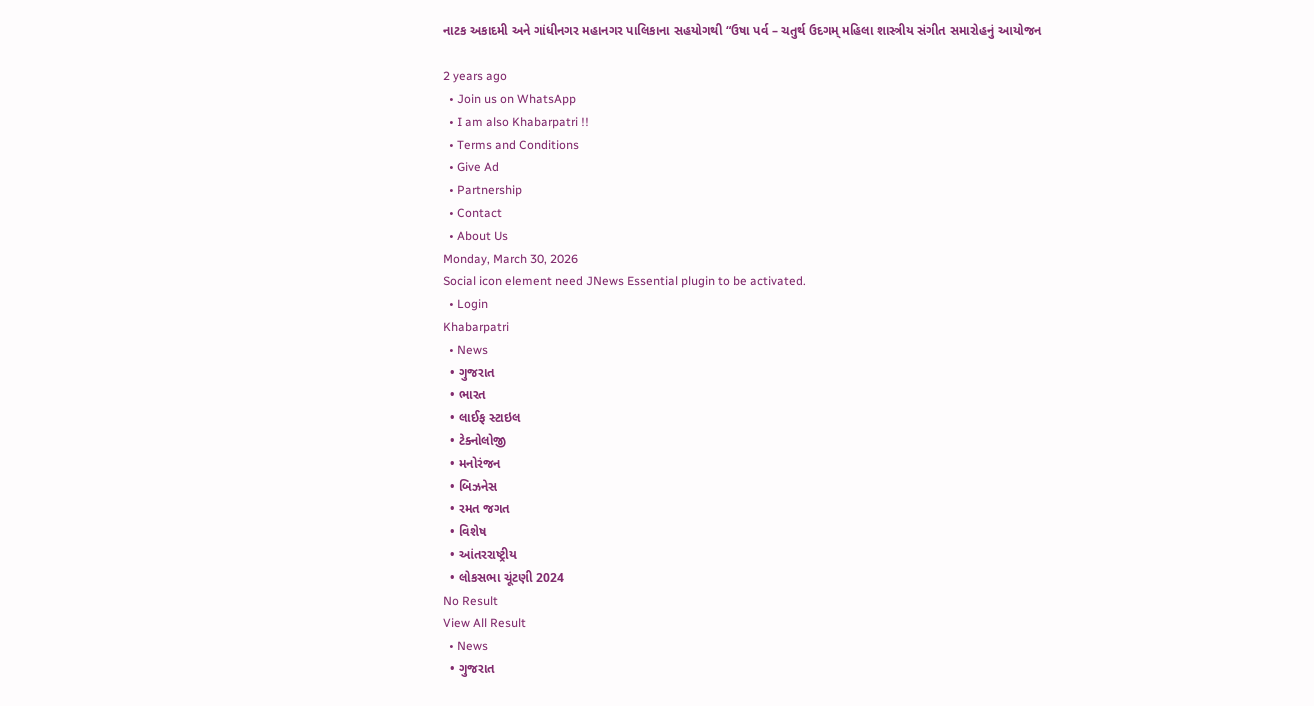નાટક અકાદમી અને ગાંધીનગર મહાનગર પાલિકાના સહયોગથી “ઉષા પર્વ – ચતુર્થ ઉદગમ્ મહિલા શાસ્ત્રીય સંગીત સમારોહનું આયોજન

2 years ago
  • Join us on WhatsApp
  • I am also Khabarpatri !!
  • Terms and Conditions
  • Give Ad
  • Partnership
  • Contact
  • About Us
Monday, March 30, 2026
Social icon element need JNews Essential plugin to be activated.
  • Login
Khabarpatri
  • News
  • ગુજરાત
  • ભારત
  • લાઈફ સ્ટાઇલ
  • ટેક્નોલોજી
  • મનોરંજન
  • બિઝનેસ
  • રમત જગત
  • વિશેષ
  • આંતરરાષ્ટ્રીય
  • લોકસભા ચૂંટણી 2024
No Result
View All Result
  • News
  • ગુજરાત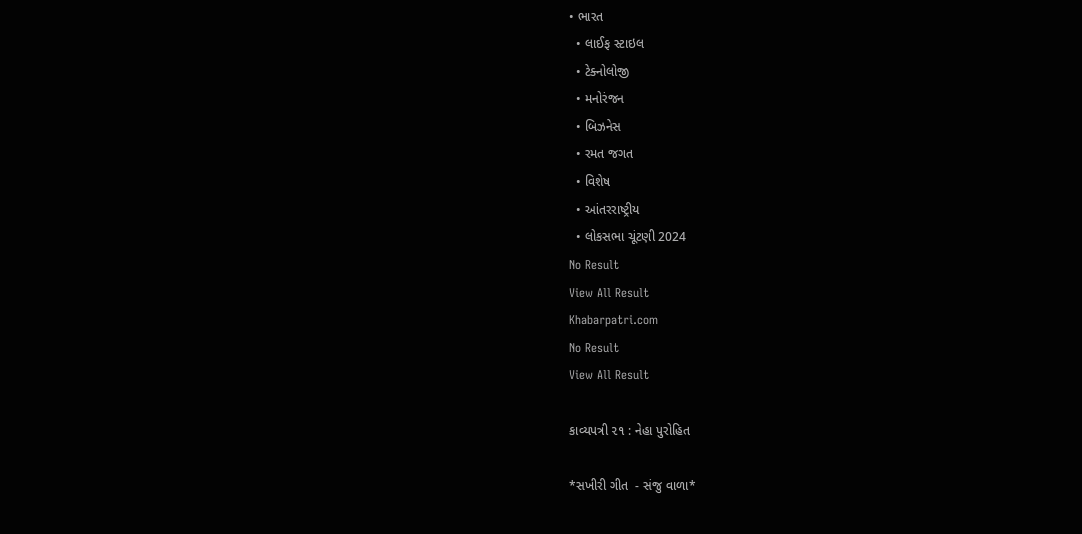• ભારત
  • લાઈફ સ્ટાઇલ
  • ટેક્નોલોજી
  • મનોરંજન
  • બિઝનેસ
  • રમત જગત
  • વિશેષ
  • આંતરરાષ્ટ્રીય
  • લોકસભા ચૂંટણી 2024
No Result
View All Result
Khabarpatri.com
No Result
View All Result

કાવ્યપત્રી ૨૧ : નેહા પુરોહિત

*સખીરી ગીત  - સંજુ વાળા*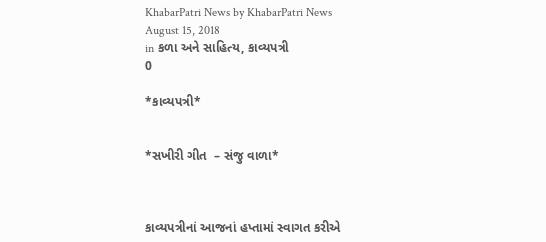KhabarPatri News by KhabarPatri News
August 15, 2018
in કળા અને સાહિત્ય, કાવ્યપત્રી
0

*કાવ્યપત્રી*


*સખીરી ગીત  – સંજુ વાળા*



કાવ્યપત્રીનાં આજનાં હપ્તામાં સ્વાગત કરીએ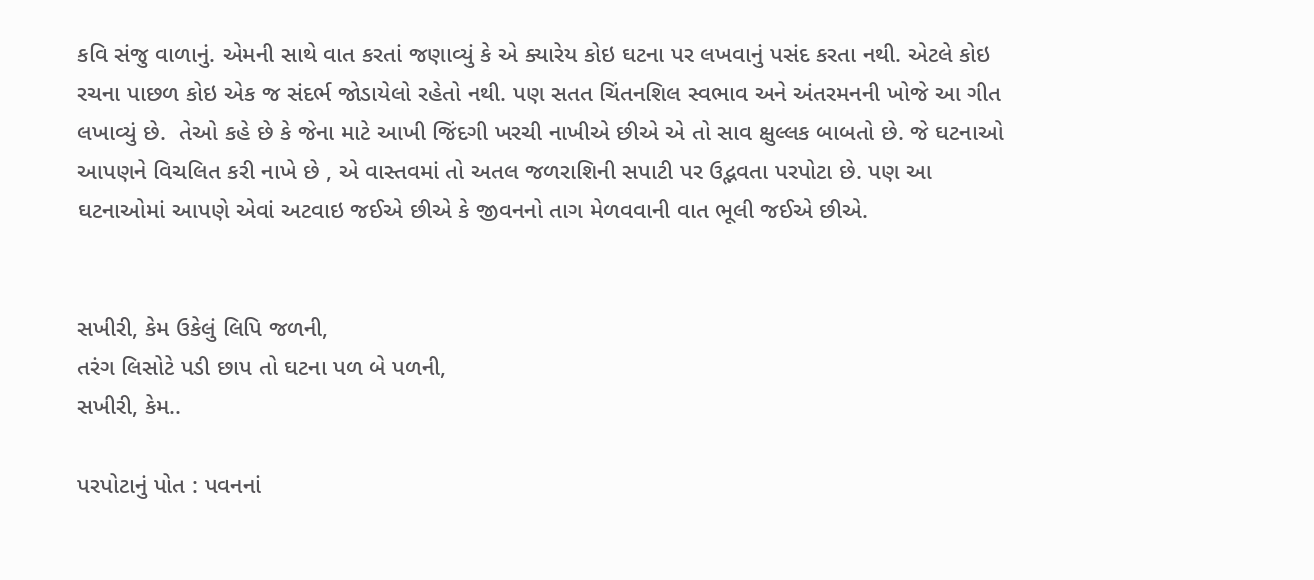કવિ સંજુ વાળાનું. એમની સાથે વાત કરતાં જણાવ્યું કે એ ક્યારેય કોઇ ઘટના પર લખવાનું પસંદ કરતા નથી. એટલે કોઇ રચના પાછળ કોઇ એક જ સંદર્ભ જોડાયેલો રહેતો નથી. પણ સતત ચિંતનશિલ સ્વભાવ અને અંતરમનની ખોજે આ ગીત લખાવ્યું છે.  તેઓ કહે છે કે જેના માટે આખી જિંદગી ખરચી નાખીએ છીએ એ તો સાવ ક્ષુલ્લક બાબતો છે. જે ઘટનાઓ આપણને વિચલિત કરી નાખે છે , એ વાસ્તવમાં તો અતલ જળરાશિની સપાટી પર ઉદ્ભવતા પરપોટા છે. પણ આ ઘટનાઓમાં આપણે એવાં અટવાઇ જઈએ છીએ કે જીવનનો તાગ મેળવવાની વાત ભૂલી જઈએ છીએ.


સખીરી, કેમ ઉકેલું લિપિ જળની,
તરંગ લિસોટે પડી છાપ તો ઘટના પળ બે પળની,
સખીરી, કેમ..

પરપોટાનું પોત : પવનનાં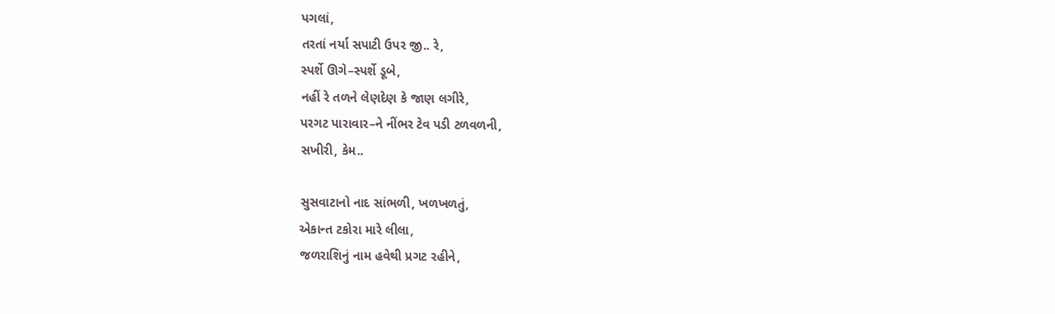પગલાં,
તરતાં નર્યા સપાટી ઉપર જી.. રે,
સ્પર્શે ઊગે–સ્પર્શે ડૂબે,
નહીં રે તળને લેણદેણ કે જાણ લગીરે,
પરગટ પારાવાર–ને નીંભર ટેવ પડી ટળવળની,
સખીરી, કેમ..

સુસવાટાનો નાદ સાંભળી, ખળખળતું,
એકાન્ત ટકોરા મારે લીલા,
જળરાશિનું નામ હવેથી પ્રગટ રહીને,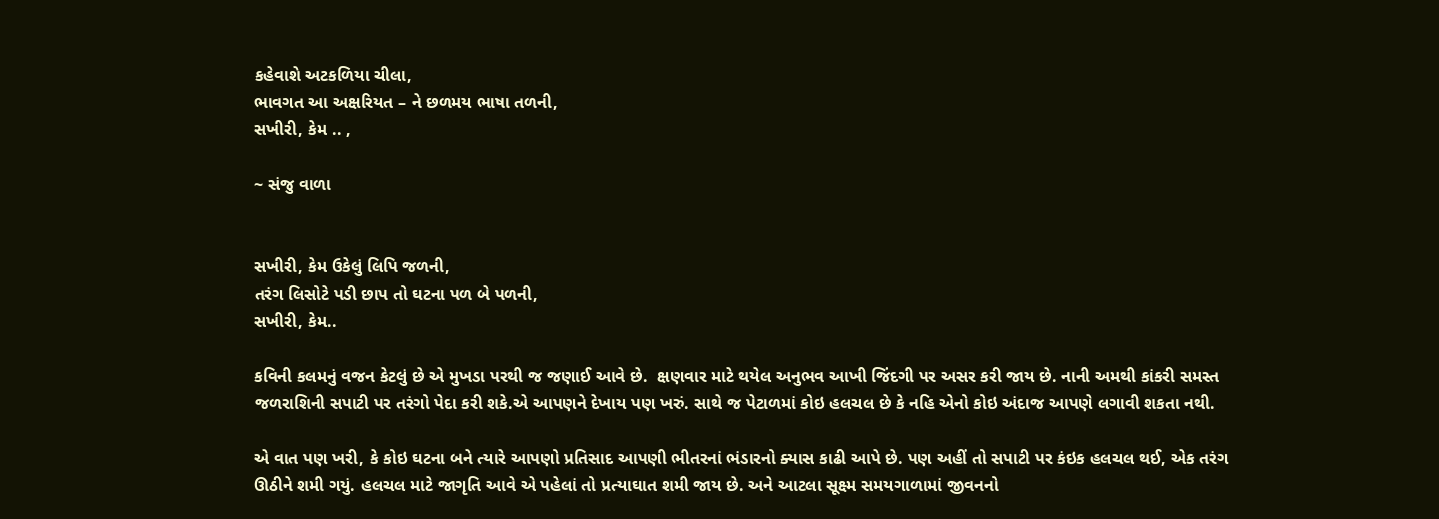કહેવાશે અટકળિયા ચીલા,
ભાવગત આ અક્ષરિયત – ને છળમય ભાષા તળની,
સખીરી, કેમ .. ,

~ સંજુ વાળા


સખીરી, કેમ ઉકેલું લિપિ જળની,
તરંગ લિસોટે પડી છાપ તો ઘટના પળ બે પળની,
સખીરી, કેમ..

કવિની કલમનું વજન કેટલું છે એ મુખડા પરથી જ જણાઈ આવે છે.  ક્ષણવાર માટે થયેલ અનુભવ આખી જિંદગી પર અસર કરી જાય છે. નાની અમથી કાંકરી સમસ્ત જળરાશિની સપાટી પર તરંગો પેદા કરી શકે.એ આપણને દેખાય પણ ખરું. સાથે જ પેટાળમાં કોઇ હલચલ છે કે નહિ એનો કોઇ અંદાજ આપણે લગાવી શકતા નથી.

એ વાત પણ ખરી, કે કોઇ ઘટના બને ત્યારે આપણો પ્રતિસાદ આપણી ભીતરનાં ભંડારનો ક્યાસ કાઢી આપે છે. પણ અહીં તો સપાટી પર કંઇક હલચલ થઈ, એક તરંગ ઊઠીને શમી ગયું. હલચલ માટે જાગૃતિ આવે એ પહેલાં તો પ્રત્યાઘાત શમી જાય છે. અને આટલા સૂક્ષ્મ સમયગાળામાં જીવનનો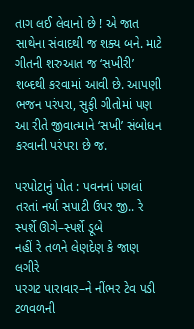તાગ લઈ લેવાનો છે ! એ જાત સાથેના સંવાદથી જ શક્ય બને. માટે ગીતની શરુઆત જ ‘સખીરી’ શબ્દથી કરવામાં આવી છે. આપણી ભજન પરંપરા, સુફી ગીતોમાં પણ આ રીતે જીવાત્માને ‘સખી’ સંબોધન કરવાની પરંપરા છે જ.

પરપોટાનું પોત : પવનનાં પગલાં
તરતાં નર્યા સપાટી ઉપર જી.. રે
સ્પર્શે ઊગે–સ્પર્શે ડૂબે
નહીં રે તળને લેણદેણ કે જાણ લગીરે
પરગટ પારાવાર–ને નીંભર ટેવ પડી ટળવળની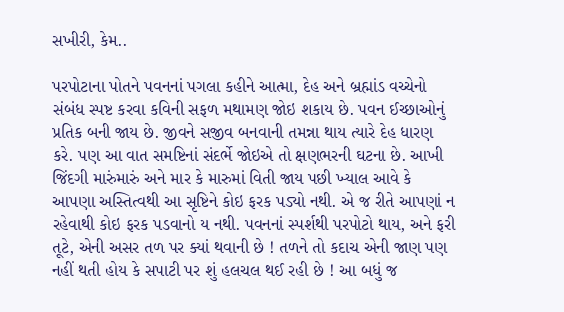સખીરી, કેમ..

પરપોટાના પોતને પવનનાં પગલા કહીને આત્મા, દેહ અને બ્રહ્માંડ વચ્ચેનો સંબંધ સ્પષ્ટ કરવા કવિની સફળ મથામણ જોઇ શકાય છે. પવન ઈચ્છાઓનું પ્રતિક બની જાય છે. જીવને સજીવ બનવાની તમન્ના થાય ત્યારે દેહ ધારણ કરે. પણ આ વાત સમષ્ટિનાં સંદર્ભે જોઇએ તો ક્ષણભરની ઘટના છે. આખી જિંદગી મારુંમારું અને માર કે મારુમાં વિતી જાય પછી ખ્યાલ આવે કે આપણા અસ્તિત્વથી આ સૃષ્ટિને કોઇ ફરક પડ્યો નથી. એ જ રીતે આપણાં ન રહેવાથી કોઇ ફરક પડવાનો ય નથી. પવનનાં સ્પર્શથી પરપોટો થાય, અને ફરી તૂટે, એની અસર તળ પર ક્યાં થવાની છે ! તળને તો કદાચ એની જાણ પણ નહીં થતી હોય કે સપાટી પર શું હલચલ થઈ રહી છે ! આ બધું જ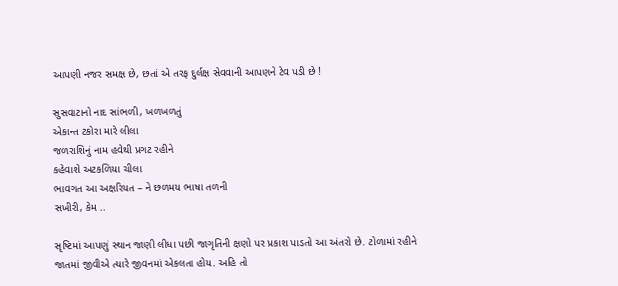આપણી નજર સમક્ષ છે, છતાં એ તરફ દુર્લક્ષ સેવવાની આપણને ટેવ પડી છે !

સુસવાટાનો નાદ સાંભળી, ખળખળતું
એકાન્ત ટકોરા મારે લીલા
જળરાશિનું નામ હવેથી પ્રગટ રહીને
કહેવાશે અટકળિયા ચીલા
ભાવગત આ અક્ષરિયત – ને છળમય ભાષા તળની
સખીરી, કેમ ..

સૃષ્ટિમાં આપણું સ્થાન જાણી લીધા પછી જાગૃતિની ક્ષણો પર પ્રકાશ પાડતો આ અંતરો છે. ટોળામાં રહીને જાતમાં જીવીએ ત્યારે જીવનમાં એકલતા હોય. અહિ તો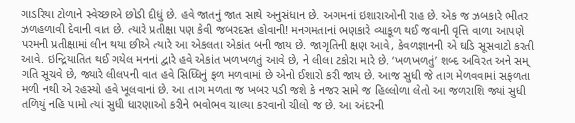ગાડરિયા ટોળાને સ્વેચ્છાએ છોડી દીધું છે. હવે જાતનું જાત સાથે અનુસંધાન છે. અગમનાં ઇશારાઓની રાહ છે. એક જ ઝબકારે ભીતર ઝળહળાવી દેવાની વાત છે. ત્યારે પ્રતીક્ષા પણ કેવી જબરદસ્ત હોવાની! મનગમતાનાં ભણકારે વ્યાકૂળ થઈ જવાની વૃત્તિ વાળા આપણે પરમની પ્રતીક્ષામાં લીન થયા છીએ ત્યારે આ એકલતા એકાંત બની જાય છે. જાગૃતિની ક્ષણ આવે, કેવળજ્ઞાનની એ ઘડિ સૂસવાટો કરતી આવે. ઇન્દ્રિયાતિત થઈ ગયેલ મનનાં દ્વારે હવે એકાંત ખળખળતું આવે છે, ને લીલા ટકોરા મારે છે. ‘ખળખળતું’ શબ્દ અવિરત અને સમ્ ગતિ સૂચવે છે, જ્યારે લીલપની વાત હવે સિધ્ધિનું ફળ મળવામાં છે એનો ઈશારો કરી જાય છે. આજ સુધી જે તાગ મેળવવામાં સફળતા મળી નથી એ રહસ્યો હવે ખૂલવાનાં છે. આ તાગ મળતા જ ખબર પડી જશે કે નજર સામે જ હિલ્લોળા લેતો આ જળરાશિ જ્યાં સુધી તળિયું નહિ પામો ત્યાં સુધી ધારણાઓ કરીને ભવોભવ ચાલ્યા કરવાનો ચીલો જ છે. આ અંદરની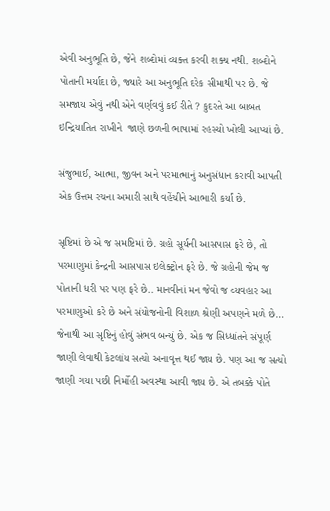એવી અનુભૂતિ છે, જેને શબ્દોમાં વ્યક્ત કરવી શક્ય નથી. શબ્દોને પોતાની મર્યાદા છે, જ્યારે આ અનુભૂતિ દરેક સીમાથી પર છે. જે સમજાય એવું નથી એને વર્ણવવું કઈ રીતે ? કુદરતે આ બાબત ઇન્દ્રિયાતિત રાખીને  જાણે છળની ભાષામાં રહસ્યો ખોલી આપ્યાં છે.

સંજુભાઈ, આત્મા, જીવન અને પરમાત્માનું અનુસંધાન કરાવી આપતી એક ઉત્તમ રચના અમારી સાથે વહેંચીને આભારી કર્યાં છે.

સૃષ્ટિમાં છે એ જ સમષ્ટિમાં છે. ગ્રહો સૂર્યની આસપાસ ફરે છે, તો પરમાણુમાં કેન્દ્રની આસપાસ ઇલેક્ટ્રોન ફરે છે. જે ગ્રહોની જેમ જ પોતાની ધરી પર પણ ફરે છે.. માનવીનાં મન જેવો જ વ્યવહાર આ પરમાણુઓ કરે છે અને સંયોજનોની વિશાળ શ્રેણી અપણને મળે છે… જેનાથી આ સૃષ્ટિનું હોવું સંભવ બન્યું છે. એક જ સિધ્ધાંતને સંપૂર્ણ જાણી લેવાથી કેટલાંય સત્યો અનાવૃત્ત થઈ જાય છે. પણ આ જ સત્યો જાણી ગયા પછી નિર્મોહી અવસ્થા આવી જાય છે. એ તબક્કે પોતે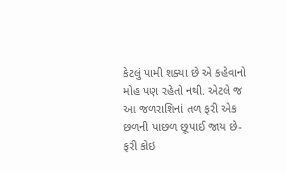કેટલું પામી શક્યા છે એ કહેવાનો મોહ પણ રહેતો નથી. એટલે જ આ જળરાશિનાં તળ ફરી એક છળની પાછળ છૂપાઈ જાય છે- ફરી કોઇ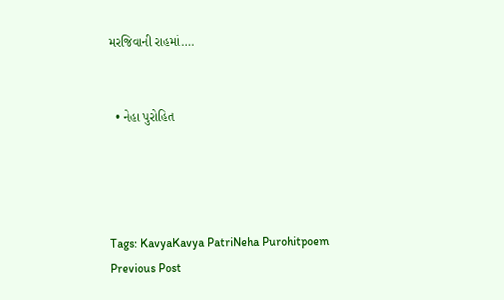મરજિવાની રાહમાં….


  • નેહા પુરોહિત




Tags: KavyaKavya PatriNeha Purohitpoem
Previous Post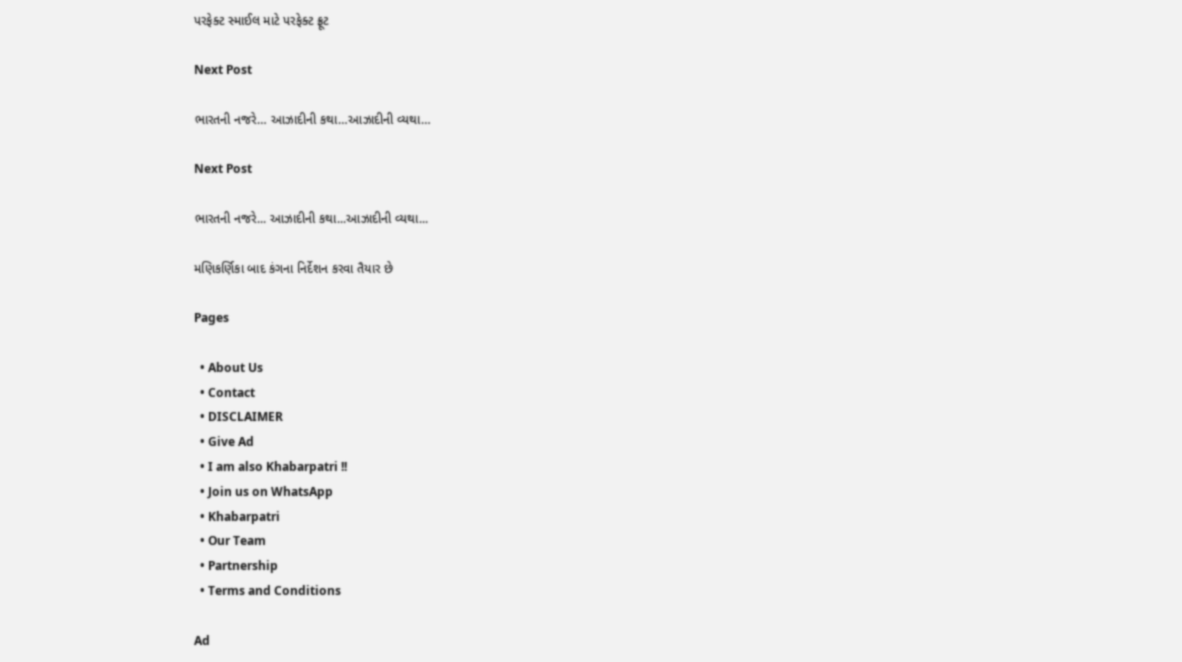પરફેક્ટ સ્માઈલ માટે પરફેક્ટ ફ્રૂટ

Next Post

ભારતની નજરે… આઝાદીની કથા…આઝાદીની વ્યથા…

Next Post

ભારતની નજરે... આઝાદીની કથા...આઝાદીની વ્યથા...

મણિકર્ણિકા બાદ કંગના નિર્દેશન કરવા તૈયાર છે

Pages

  • About Us
  • Contact
  • DISCLAIMER
  • Give Ad
  • I am also Khabarpatri !!
  • Join us on WhatsApp
  • Khabarpatri
  • Our Team
  • Partnership
  • Terms and Conditions

Ad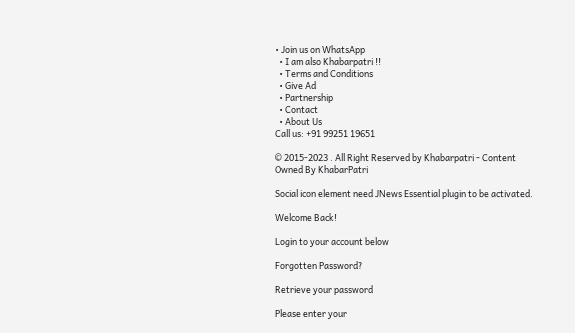• Join us on WhatsApp
  • I am also Khabarpatri !!
  • Terms and Conditions
  • Give Ad
  • Partnership
  • Contact
  • About Us
Call us: +91 99251 19651

© 2015-2023 . All Right Reserved by Khabarpatri - Content Owned By KhabarPatri

Social icon element need JNews Essential plugin to be activated.

Welcome Back!

Login to your account below

Forgotten Password?

Retrieve your password

Please enter your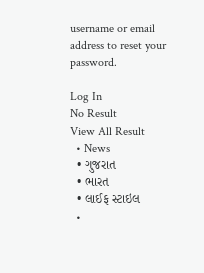username or email address to reset your password.

Log In
No Result
View All Result
  • News
  • ગુજરાત
  • ભારત
  • લાઈફ સ્ટાઇલ
  •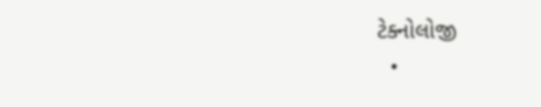ટેક્નોલોજી
  •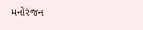મનોરંજન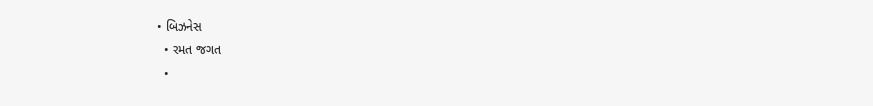• બિઝનેસ
  • રમત જગત
  •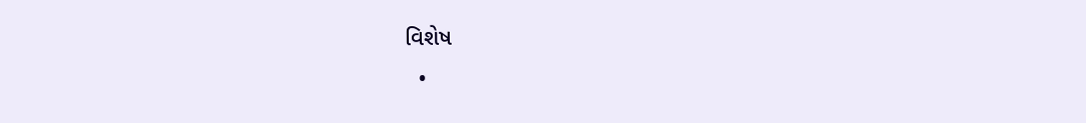વિશેષ
  •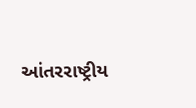આંતરરાષ્ટ્રીય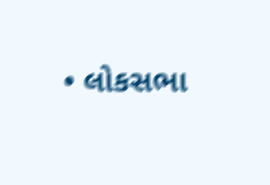• લોકસભા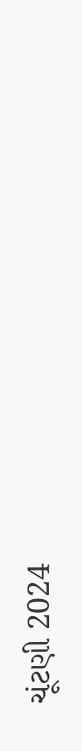ચૂંટણી 2024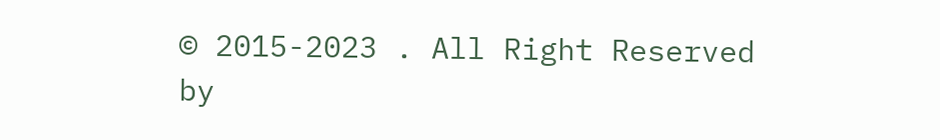© 2015-2023 . All Right Reserved by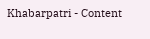Khabarpatri - Content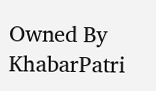Owned By KhabarPatri